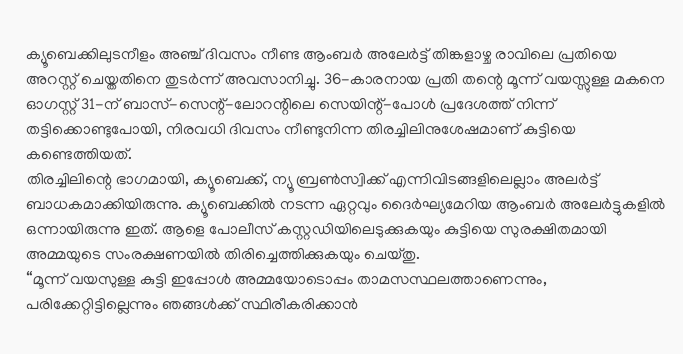ക്യൂബെക്കിലുടനീളം അഞ്ച് ദിവസം നീണ്ട ആംബർ അലേർട്ട് തിങ്കളാഴ്ച രാവിലെ പ്രതിയെ അറസ്റ്റ് ചെയ്തതിനെ തുടർന്ന് അവസാനിച്ചു. 36-കാരനായ പ്രതി തന്റെ മൂന്ന് വയസ്സുള്ള മകനെ ഓഗസ്റ്റ് 31-ന് ബാസ്-സെന്റ്-ലോറന്റിലെ സെയിന്റ്-പോൾ പ്രദേശത്ത് നിന്ന് തട്ടിക്കൊണ്ടുപോയി, നിരവധി ദിവസം നീണ്ടുനിന്ന തിരച്ചിലിനുശേഷമാണ് കുട്ടിയെ കണ്ടെത്തിയത്.
തിരച്ചിലിന്റെ ഭാഗമായി, ക്യൂബെക്ക്, ന്യൂ ബ്രൺസ്വിക്ക് എന്നിവിടങ്ങളിലെല്ലാം അലർട്ട് ബാധകമാക്കിയിരുന്നു. ക്യൂബെക്കിൽ നടന്ന ഏറ്റവും ദൈർഘ്യമേറിയ ആംബർ അലേർട്ടുകളിൽ ഒന്നായിരുന്നു ഇത്. ആളെ പോലീസ് കസ്റ്റഡിയിലെടുക്കുകയും കുട്ടിയെ സുരക്ഷിതമായി അമ്മയുടെ സംരക്ഷണയിൽ തിരിച്ചെത്തിക്കുകയും ചെയ്തു.
“മൂന്ന് വയസുള്ള കുട്ടി ഇപ്പോൾ അമ്മയോടൊപ്പം താമസസ്ഥലത്താണെന്നും, പരിക്കേറ്റിട്ടില്ലെന്നും ഞങ്ങൾക്ക് സ്ഥിരീകരിക്കാൻ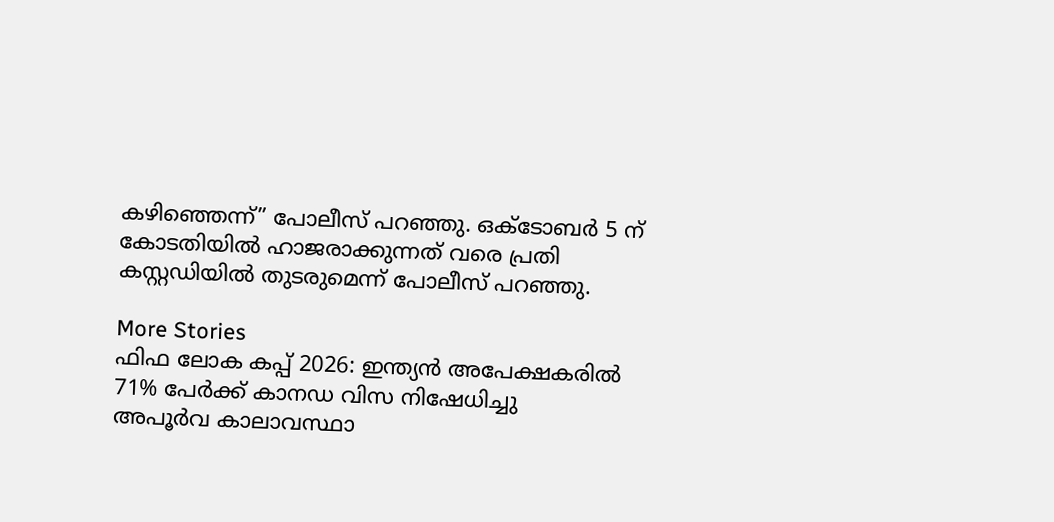കഴിഞ്ഞെന്ന്” പോലീസ് പറഞ്ഞു. ഒക്ടോബർ 5 ന് കോടതിയിൽ ഹാജരാക്കുന്നത് വരെ പ്രതി കസ്റ്റഡിയിൽ തുടരുമെന്ന് പോലീസ് പറഞ്ഞു.

More Stories
ഫിഫ ലോക കപ്പ് 2026: ഇന്ത്യൻ അപേക്ഷകരിൽ 71% പേർക്ക് കാനഡ വിസ നിഷേധിച്ചു
അപൂർവ കാലാവസ്ഥാ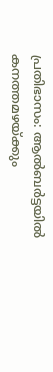പ്രതിഭാസം: ആൽബർട്ടയിൽ കനത്തമഴയ്ക്കും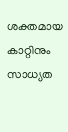ശക്തമായ കാറ്റിനും സാധ്യത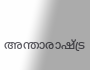അന്താരാഷ്ട്ര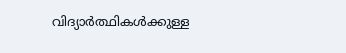വിദ്യാർത്ഥികൾക്കുള്ള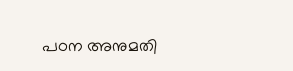പഠന അനുമതി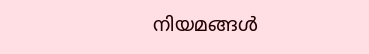നിയമങ്ങൾ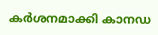കർശനമാക്കി കാനഡ